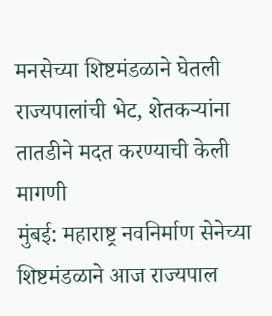मनसेच्या शिष्टमंडळाने घेतली राज्यपालांची भेट, शेतकऱ्यांना तातडीने मदत करण्याची केली मागणी
मुंबई: महाराष्ट्र नवनिर्माण सेनेच्या शिष्टमंडळाने आज राज्यपाल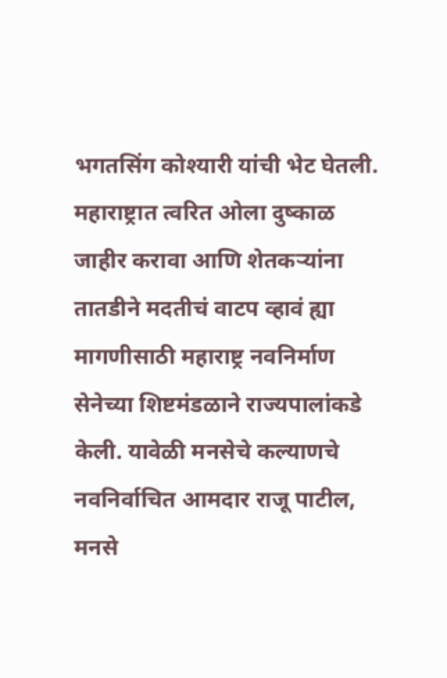भगतसिंग कोश्यारी यांची भेट घेतली. महाराष्ट्रात त्वरित ओला दुष्काळ जाहीर करावा आणि शेतकऱ्यांना तातडीने मदतीचं वाटप व्हावं ह्या मागणीसाठी महाराष्ट्र नवनिर्माण सेनेच्या शिष्टमंडळाने राज्यपालांकडे केली. यावेळी मनसेचे कल्याणचे नवनिर्वाचित आमदार राजू पाटील, मनसे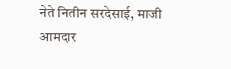नेते नितीन सरदेसाई, माजी आमदार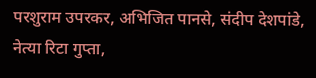परशुराम उपरकर, अभिजित पानसे, संदीप देशपांडे, नेत्या रिटा गुप्ता,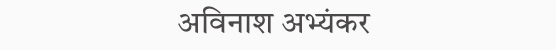अविनाश अभ्यंकर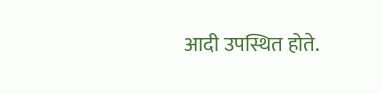आदी उपस्थित होते.